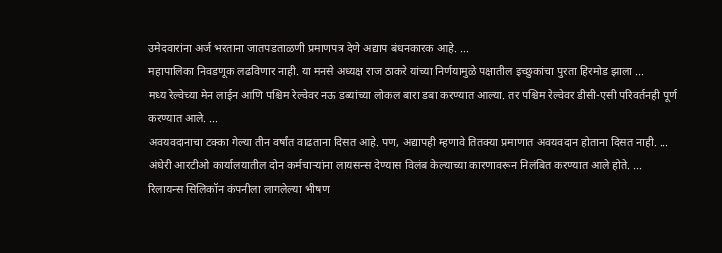उमेदवारांना अर्ज भरताना जातपडताळणी प्रमाणपत्र देणे अद्याप बंधनकारक आहे. ...
महापालिका निवडणूक लढविणार नाही. या मनसे अध्यक्ष राज ठाकरे यांच्या निर्णयामुळे पक्षातील इच्छुकांचा पुरता हिरमोड झाला ...
मध्य रेल्वेच्या मेन लाईन आणि पश्चिम रेल्वेवर नऊ डब्यांच्या लोकल बारा डबा करण्यात आल्या. तर पश्चिम रेल्वेवर डीसी-एसी परिवर्तनही पूर्ण करण्यात आले. ...
अवयवदानाचा टक्का गेल्या तीन वर्षांत वाढताना दिसत आहे. पण, अद्यापही म्हणावे तितक्या प्रमाणात अवयवदान होताना दिसत नाही. ...
अंधेरी आरटीओ कार्यालयातील दोन कर्मचाऱ्यांना लायसन्स देण्यास विलंब केल्याच्या कारणावरून निलंबित करण्यात आले होते. ...
रिलायन्स सिलिकॉन कंपनीला लागलेल्या भीषण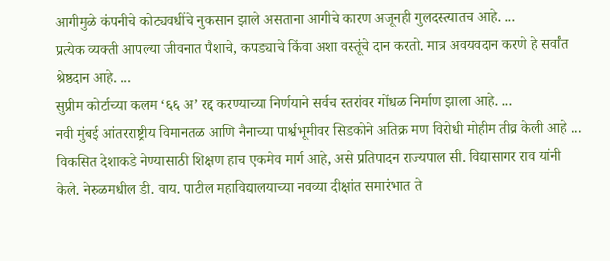आगीमुळे कंपनीचे कोट्यवधींचे नुकसान झाले असताना आगीचे कारण अजूनही गुलदस्त्यातच आहे. ...
प्रत्येक व्यक्ती आपल्या जीवनात पैशाचे, कपड्याचे किंवा अशा वस्तूंचे दान करतो. मात्र अवयवदान करणे हे सर्वांत श्रेष्ठदान आहे. ...
सुप्रीम कोर्टाच्या कलम ‘६६ अ’ रद्द करण्याच्या निर्णयाने सर्वच स्तरांवर गोंधळ निर्माण झाला आहे. ...
नवी मुंबई आंतरराष्ट्रीय विमानतळ आणि नैनाच्या पार्श्वभूमीवर सिडकोने अतिक्र मण विरोधी मोहीम तीव्र केली आहे ...
विकसित देशाकडे नेण्यासाठी शिक्षण हाच एकमेव मार्ग आहे, असे प्रतिपादन राज्यपाल सी. विद्यासागर राव यांनी केले. नेरुळमधील डी. वाय. पाटील महाविद्यालयाच्या नवव्या दीक्षांत समारंभात ते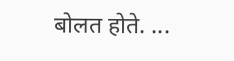बोलत होते. ...